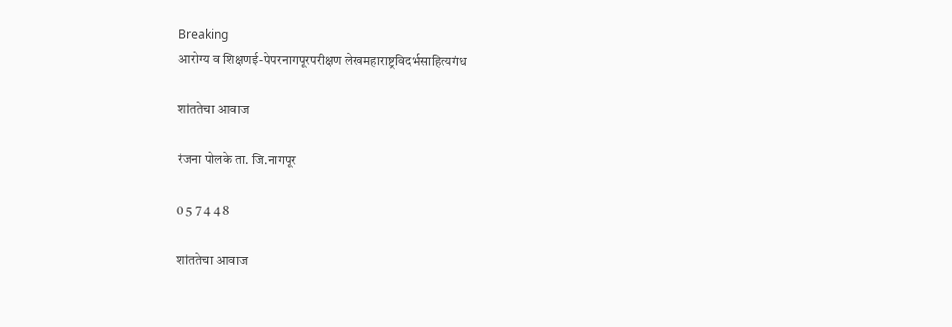Breaking
आरोग्य व शिक्षणई-पेपरनागपूरपरीक्षण लेखमहाराष्ट्रविदर्भसाहित्यगंध

शांततेचा आवाज

रंजना पोलके ता. जि.नागपूर

0 5 7 4 4 8

शांततेचा आवाज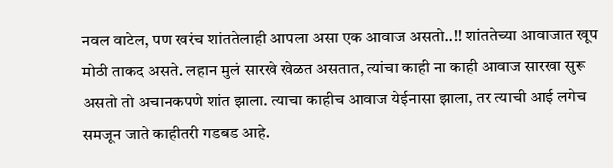नवल वाटेल, पण खरंच शांततेलाही आपला असा एक आवाज असतो..!! शांततेच्या आवाजात खूप मोठी ताकद असते. लहान मुलं सारखे खेळत असतात, त्यांचा काही ना काही आवाज सारखा सुरू असतो तो अचानकपणे शांत झाला. त्याचा काहीच आवाज येईनासा झाला, तर त्याची आई लगेच समजून जाते काहीतरी गडबड आहे.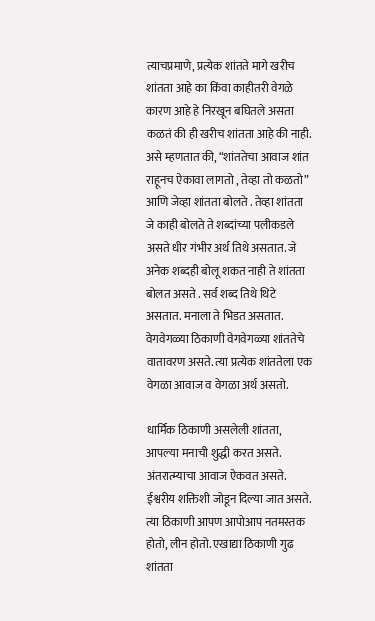त्याचप्रमाणे, प्रत्येक शांतते मागे खरीच शांतता आहे का किंवा काहीतरी वेगळे कारण आहे हे निरखून बघितले असता कळतं की ही खरीच शांतता आहे की नाही. असे म्हणतात की, “शांततेचा आवाज शांत राहूनच ऐकावा लागतो , तेव्हा तो कळतो” आणि जेव्हा शांतता बोलते . तेव्हा शांतता जे काही बोलते ते शब्दांच्या पलीकडले असते धीर गंभीर अर्थ तिथे असतात. जे अनेक शब्दही बोलू शकत नाही ते शांतता बोलत असते . सर्व शब्द तिथे थिटे असतात. मनाला ते भिडत असतात. वेगवेगळ्या ठिकाणी वेगवेगळ्या शांततेचे वातावरण असते. त्या प्रत्येक शांततेला एक वेगळा आवाज व वेगळा अर्थ असतो.

धार्मिक ठिकाणी असलेली शांतता, आपल्या मनाची शुद्धी करत असते. अंतरात्म्याचा आवाज ऐकवत असते. ईश्वरीय शक्तिशी जोडून दिल्या जात असते. त्या ठिकाणी आपण आपोआप नतमस्तक होतो, लीन होतो. एखाद्या ठिकाणी गुढ शांतता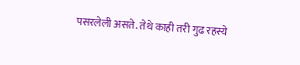पसरलेली असते. तेथे काही तरी गुढ रहस्ये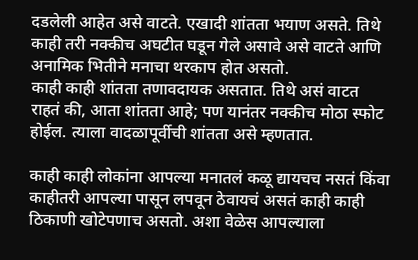दडलेली आहेत असे वाटते. एखादी शांतता भयाण असते. तिथे काही तरी नक्कीच अघटीत घडून गेले असावे असे वाटते आणि अनामिक भितीने मनाचा थरकाप होत असतो.
काही काही शांतता तणावदायक असतात. तिथे असं वाटत राहतं की, आता शांतता आहे; पण यानंतर नक्कीच मोठा स्फोट होईल. त्याला वादळापूर्वीची शांतता असे म्हणतात.

काही काही लोकांना आपल्या मनातलं कळू द्यायचच नसतं किंवा काहीतरी आपल्या पासून लपवून ठेवायचं असतं काही काही ठिकाणी खोटेपणाच असतो. अशा वेळेस आपल्याला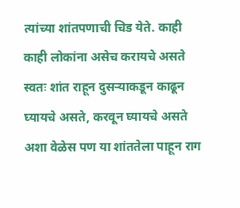त्यांच्या शांतपणाची चिड येते. काही काही लोकांना असेच करायचे असते स्वतः शांत राहून दुसऱ्याकडून काढून घ्यायचे असते, करवून घ्यायचे असते अशा वेळेस पण या शांततेला पाहून राग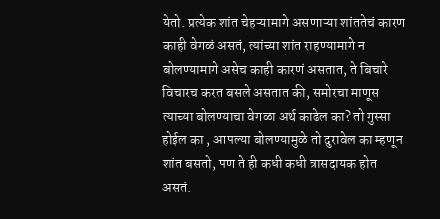येतो. प्रत्येक शांत चेहऱ्यामागे असणाऱ्या शांततेचं कारण काही वेगळं असतं, त्यांच्या शांत राहण्यामागे न बोलण्यामागे असेच काही कारणं असतात, ते बिचारे विचारच करत बसले असतात की, समोरचा माणूस त्याच्या बोलण्याचा वेगळा अर्थ काढेल का? तो गुस्सा होईल का , आपल्या बोलण्यामुळे तो दुरावेल का म्हणून शांत बसतो, पण ते ही कधी कधी त्रासदायक होत असतं.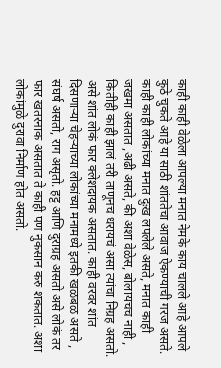काही काही वेळेला आपल्या मनात नेमके काय चालले आहे आपले कुठे चुकते आहे या साठी शांततेचा आवाज ऐकण्याची गरज असते. काही काही लोकांच्या मनात दुःख लपलेले असते, मनात काही जखमा असतात ,अढी असते, की अशा वेळेस, बोलायचच नाही , कितीही काही झालं तरी ताणूनच धरायचं असा त्यांचा निग्रह असतो. असे शांत लोकं फार क्लेशदायक असतात. काही वरवर शांत दिसणाऱ्या चेहऱ्याच्या लोकांच्या मनामध्ये इतकी खळबळ असते , संघर्ष असतो, राग असृतो. हट्ट आणि दुराग्रह असतो असे लोकं तर फार खतरनाक असतात ते काही पण नुकसान करु शकतात. अशा लोकांमुळे दुरावा निर्माण होत असतो.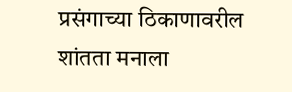प्रसंगाच्या ठिकाणावरील शांतता मनाला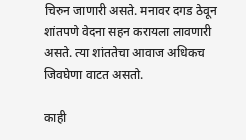चिरुन जाणारी असते. मनावर दगड ठेवून शांतपणे वेदना सहन करायला लावणारी असते. त्या शांततेचा आवाज अधिकच जिवघेणा वाटत असतो.

काही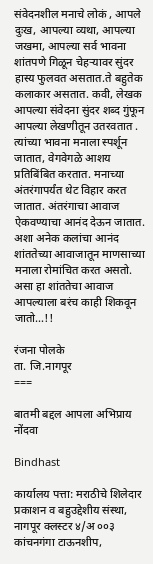संवेदनशील मनाचे लोकं , आपले दुःख, आपल्या व्यथा, आपल्या जखमा, आपल्या सर्व भावना शांतपणे गिळून चेहऱ्यावर सुंदर हास्य फुलवत असतात.ते बहुतेक कलाकार असतात. कवी, लेखक आपल्या संवेदना सुंदर शब्द गुंफून आपल्या लेखणीतून उतरवतात . त्यांच्या भावना मनाला स्पर्शून जातात, वेगवेगळे आशय प्रतिबिंबित करतात. मनाच्या अंतरंगापर्यंत थेट विहार करत जातात. अंतरंगाचा आवाज ऐकवण्याचा आनंद देऊन जातात. अशा अनेक कलांचा आनंद शांततेच्या आवाजातून माणसाच्या मनाला रोमांचित करत असतो. असा हा शांततेचा आवाज आपल्याला बरंच काही शिकवून जातो…!!

रंजना पोलके
ता. जि.नागपूर
===

बातमी बद्दल आपला अभिप्राय नोंदवा

Bindhast

कार्यालय पत्ता: मराठीचे शिलेदार प्रकाशन व बहुउद्देशीय संस्था, नागपूर क्लस्टर ४/अ ००३ कांचनगंगा टाऊनशीप,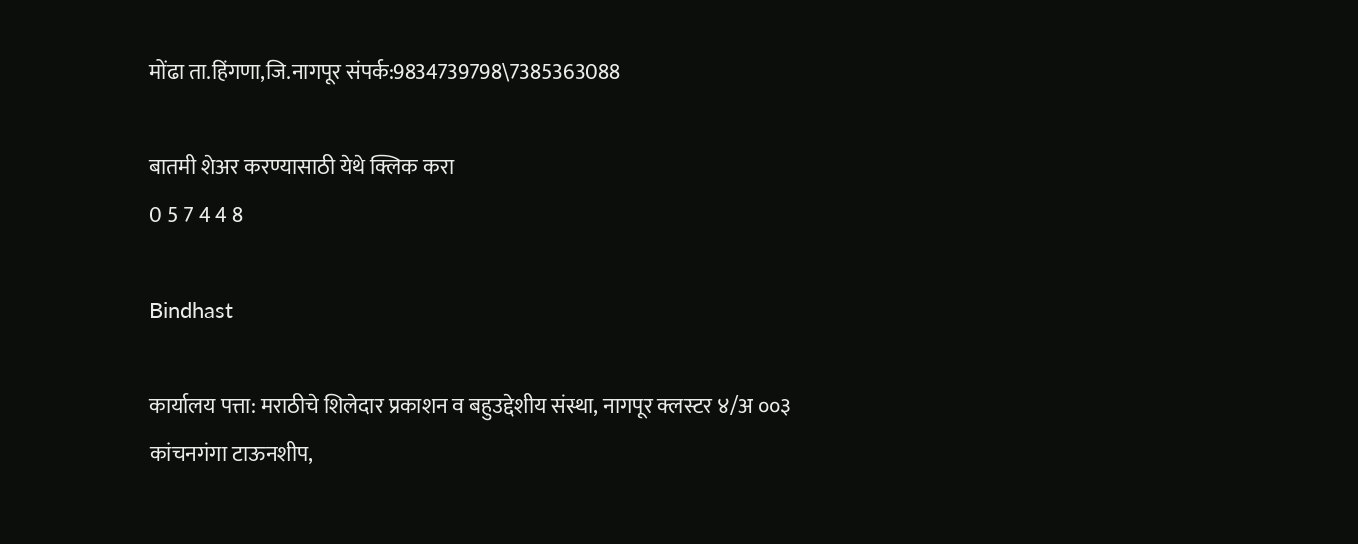मोंढा ता.हिंगणा,जि.नागपूर संपर्क:9834739798\7385363088

बातमी शेअर करण्यासाठी येथे क्लिक करा
0 5 7 4 4 8

Bindhast

कार्यालय पत्ता: मराठीचे शिलेदार प्रकाशन व बहुउद्देशीय संस्था, नागपूर क्लस्टर ४/अ ००३ कांचनगंगा टाऊनशीप,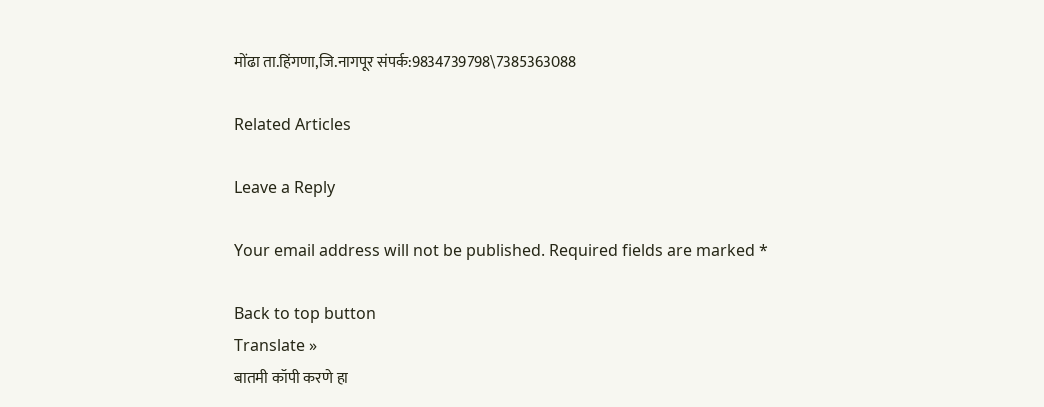मोंढा ता.हिंगणा,जि.नागपूर संपर्क:9834739798\7385363088

Related Articles

Leave a Reply

Your email address will not be published. Required fields are marked *

Back to top button
Translate »
बातमी कॉपी करणे हा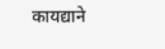कायद्याने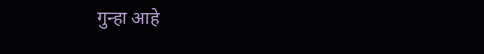गुन्हा आहे